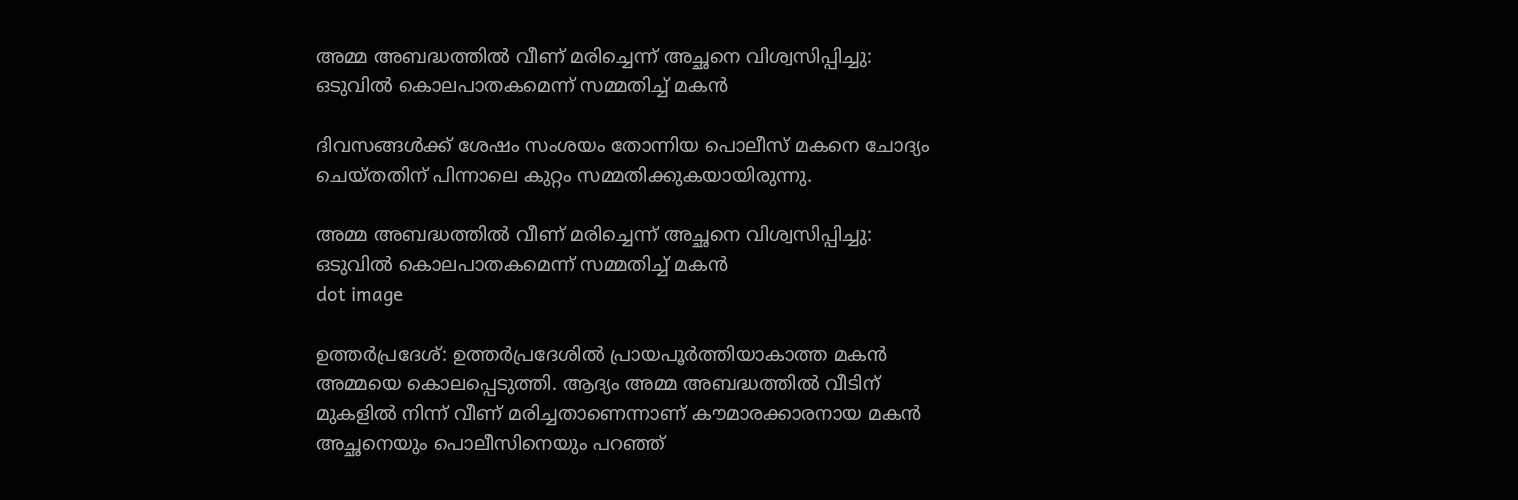അമ്മ അബദ്ധത്തിൽ വീണ് മരിച്ചെന്ന് അച്ഛനെ വിശ്വസിപ്പിച്ചു: ഒടുവിൽ കൊലപാതകമെന്ന് സമ്മതിച്ച് മകൻ

ദിവസങ്ങൾക്ക് ശേഷം സംശയം തോന്നിയ പൊലീസ് മകനെ ചോദ്യം ചെയ്തതിന് പിന്നാലെ കുറ്റം സമ്മതിക്കുകയായിരുന്നു.

അമ്മ അബദ്ധത്തിൽ വീണ് മരിച്ചെന്ന് അച്ഛനെ വിശ്വസിപ്പിച്ചു: ഒടുവിൽ കൊലപാതകമെന്ന് സമ്മതിച്ച് മകൻ
dot image

ഉത്തർപ്രദേശ്: ഉത്തർപ്രദേശിൽ പ്രായപൂർത്തിയാകാത്ത മകൻ അമ്മയെ കൊലപ്പെടുത്തി. ആദ്യം അമ്മ അബദ്ധത്തിൽ വീടിന് മുകളിൽ നിന്ന് വീണ് മരിച്ചതാണെന്നാണ് കൗമാരക്കാരനായ മകൻ അച്ഛനെയും പൊലീസിനെയും പറഞ്ഞ്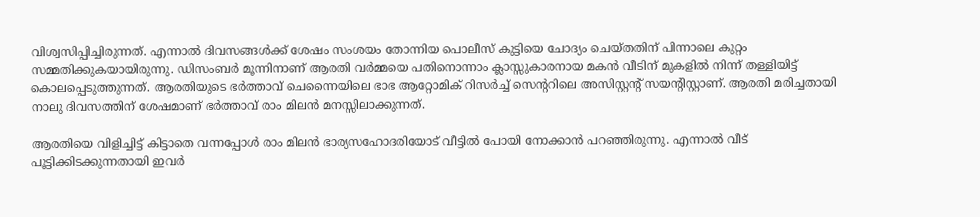വിശ്വസിപ്പിച്ചിരുന്നത്. എന്നാൽ ദിവസങ്ങൾക്ക് ശേഷം സംശയം തോന്നിയ പൊലീസ് കുട്ടിയെ ചോദ്യം ചെയ്തതിന് പിന്നാലെ കുറ്റം സമ്മതിക്കുകയായിരുന്നു. ഡിസംബർ മൂന്നിനാണ് ആരതി വ‌ർമ്മയെ പതിനൊന്നാം ക്ലാസ്സുകാരനായ മകൻ വീടിന് മുകളിൽ നിന്ന് തള്ളിയിട്ട് കൊലപ്പെടുത്തുന്നത്. ആരതിയുടെ ഭ‌‍‌‍ർത്താവ് ചെന്നൈയിലെ ഭാഭ ആറ്റോമിക് റിസർച്ച് സെൻ്ററിലെ അസിസ്റ്റൻ്റ് സയൻ്റിസ്റ്റാണ്. ആരതി മരിച്ചതായി നാലു ദിവസത്തിന് ശേഷമാണ് ഭർത്താവ് രാം മിലൻ മനസ്സിലാക്കുന്നത്.

ആരതിയെ വിളിച്ചിട്ട് കിട്ടാതെ വന്നപ്പോൾ രാം മിലൻ ഭാര്യസഹോദരിയോട് വീട്ടിൽ പോയി നോക്കാൻ പറഞ്ഞിരുന്നു. എന്നാൽ വീട് പൂട്ടിക്കിടക്കുന്നതായി ഇവർ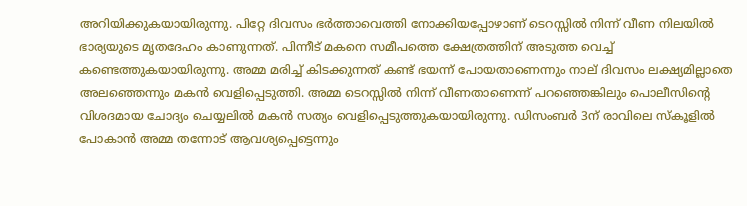അറിയിക്കുകയായിരുന്നു. പിറ്റേ ദിവസം ഭർത്താവെത്തി നോക്കിയപ്പോഴാണ് ടെറസ്സിൽ നിന്ന് വീണ നിലയിൽ ഭാര്യയുടെ മൃതദേഹം കാണുന്നത്. പിന്നീട് മകനെ സമീപത്തെ ക്ഷേത്രത്തിന് അടുത്ത വെച്ച് കണ്ടെത്തുകയായിരുന്നു. അമ്മ മരിച്ച് കിടക്കുന്നത് കണ്ട് ഭയന്ന് പോയതാണെന്നും നാല് ദിവസം ലക്ഷ്യമില്ലാതെ അലഞ്ഞെന്നും മകൻ വെളിപ്പെടുത്തി. അമ്മ ടെറസ്സിൽ നിന്ന് വീണതാണെന്ന് പറഞ്ഞെങ്കിലും പൊലീസിൻ്റെ വിശദമായ ചോദ്യം ചെയ്യലിൽ മകൻ സത്യം വെളിപ്പെടുത്തുകയായിരുന്നു. ഡിസംബർ 3ന് രാവിലെ സ്‌കൂളിൽ പോകാൻ അമ്മ തന്നോട് ആവശ്യപ്പെട്ടെന്നും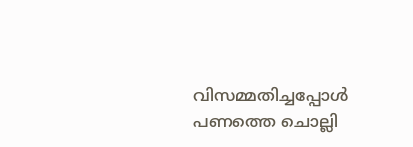വിസമ്മതിച്ചപ്പോൾ പണത്തെ ചൊല്ലി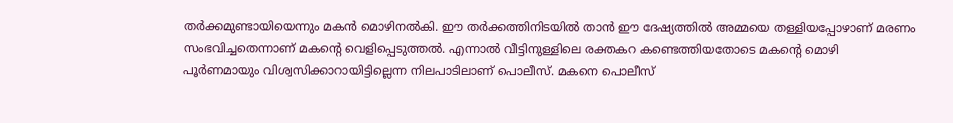തർക്കമുണ്ടായിയെന്നും മകൻ മൊഴിനൽകി. ഈ ത‌‌ർക്കത്തിനിടയിൽ താൻ ഈ ദേഷ്യത്തിൽ അമ്മയെ തള്ളിയപ്പോഴാണ് മരണം സംഭവിച്ചതെന്നാണ് മകൻ്റെ വെളിപ്പെടുത്തൽ. എന്നാൽ വീട്ടിനുള്ളിലെ രക്തകറ കണ്ടെത്തിയതോടെ മകൻ്റെ മൊഴി പൂർണമായും വിശ്വസിക്കാറായിട്ടില്ലെന്ന നിലപാടിലാണ് പൊലീസ്. മകനെ പൊലീസ്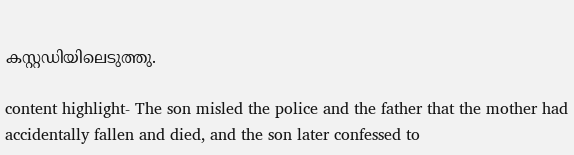കസ്റ്റഡിയിലെടുത്തു.

content highlight- The son misled the police and the father that the mother had accidentally fallen and died, and the son later confessed to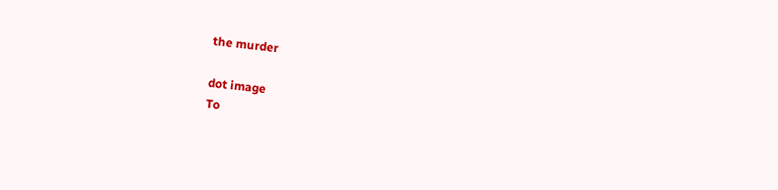the murder

dot image
To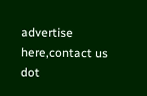advertise here,contact us
dot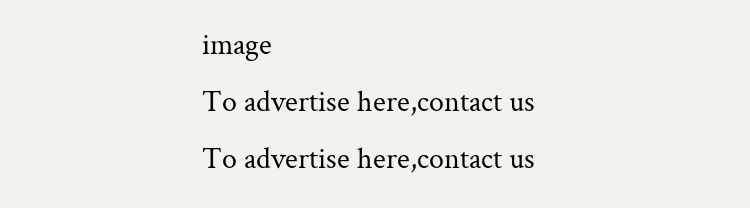image
To advertise here,contact us
To advertise here,contact us